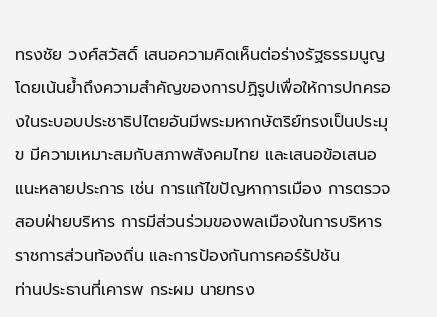ทรงชัย วงศ์สวัสดิ์ เสนอความคิดเห็นต่อร่างรัฐธรรมนูญ โดยเน้นย้ำถึงความสำคัญของการปฏิรูปเพื่อให้การปกครองในระบอบประชาธิปไตยอันมีพระมหากษัตริย์ทรงเป็นประมุข มีความเหมาะสมกับสภาพสังคมไทย และเสนอข้อเสนอแนะหลายประการ เช่น การแก้ไขปัญหาการเมือง การตรวจสอบฝ่ายบริหาร การมีส่วนร่วมของพลเมืองในการบริหารราชการส่วนท้องถิ่น และการป้องกันการคอร์รัปชัน
ท่านประธานที่เคารพ กระผม นายทรง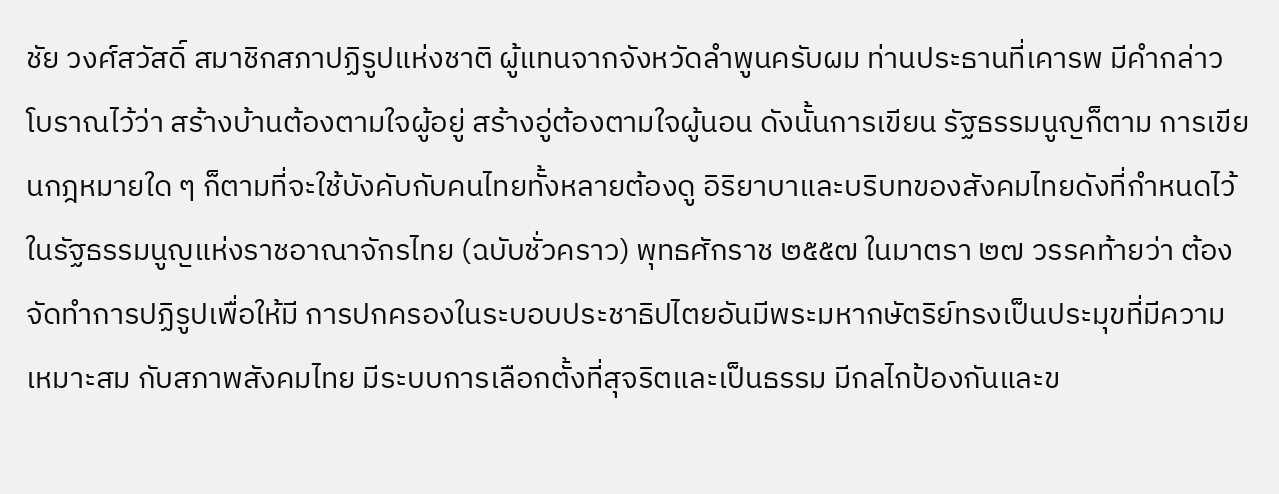ชัย วงศ์สวัสดิ์ สมาชิกสภาปฏิรูปแห่งชาติ ผู้แทนจากจังหวัดลำพูนครับผม ท่านประธานที่เคารพ มีคำกล่าวโบราณไว้ว่า สร้างบ้านต้องตามใจผู้อยู่ สร้างอู่ต้องตามใจผู้นอน ดังนั้นการเขียน รัฐธรรมนูญก็ตาม การเขียนกฎหมายใด ๆ ก็ตามที่จะใช้บังคับกับคนไทยทั้งหลายต้องดู อิริยาบาและบริบทของสังคมไทยดังที่กำหนดไว้ในรัฐธรรมนูญแห่งราชอาณาจักรไทย (ฉบับชั่วคราว) พุทธศักราช ๒๕๕๗ ในมาตรา ๒๗ วรรคท้ายว่า ต้องจัดทำการปฏิรูปเพื่อให้มี การปกครองในระบอบประชาธิปไตยอันมีพระมหากษัตริย์ทรงเป็นประมุขที่มีความเหมาะสม กับสภาพสังคมไทย มีระบบการเลือกตั้งที่สุจริตและเป็นธรรม มีกลไกป้องกันและข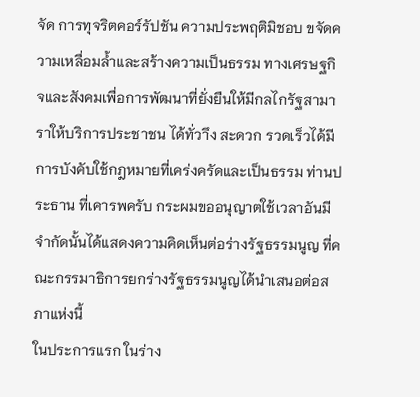จัด การทุจริตคอร์รัปชัน ความประพฤติมิชอบ ขจัดความเหลื่อมล้ำและสร้างความเป็นธรรม ทางเศรษฐกิจและสังคมเพื่อการพัฒนาที่ยั่งยืนให้มีกลไกรัฐสามาราให้บริการประชาชน ได้ทั่วาึง สะดวก รวดเร็วได้มีการบังคับใช้กฎหมายที่เคร่งครัดและเป็นธรรม ท่านประธาน ที่เคารพครับ กระผมขออนุญาตใช้เวลาอันมีจำกัดนั้นได้แสดงความคิดเห็นต่อร่างรัฐธรรมนูญ ที่คณะกรรมาธิการยกร่างรัฐธรรมนูญได้นำเสนอต่อสภาแห่งนี้
ในประการแรก ในร่าง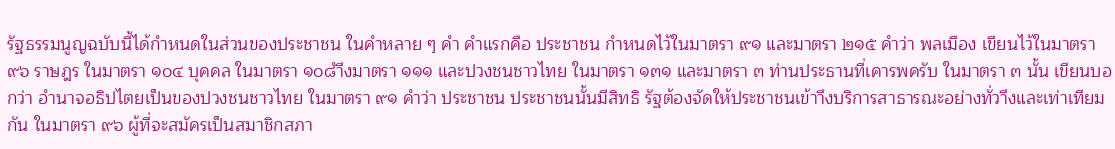รัฐธรรมนูญฉบับนี้ได้กำหนดในส่วนของประชาชน ในคำหลาย ๆ คำ คำแรกคือ ประชาชน กำหนดไว้ในมาตรา ๙๑ และมาตรา ๒๑๕ คำว่า พลเมือง เขียนไว้ในมาตรา ๙๖ ราษฎร ในมาตรา ๑๐๔ บุคคล ในมาตรา ๑๐๘ำึงมาตรา ๑๑๑ และปวงชนชาวไทย ในมาตรา ๑๓๑ และมาตรา ๓ ท่านประธานที่เคารพครับ ในมาตรา ๓ นั้น เขียนบอกว่า อำนาจอธิปไตยเป็นของปวงชนชาวไทย ในมาตรา ๙๑ คำว่า ประชาชน ประชาชนนั้นมีสิทธิ รัฐต้องจัดให้ประชาชนเข้าาึงบริการสาธารณะอย่างทั่วาึงและเท่าเทียมกัน ในมาตรา ๙๖ ผู้ที่จะสมัครเป็นสมาชิกสภา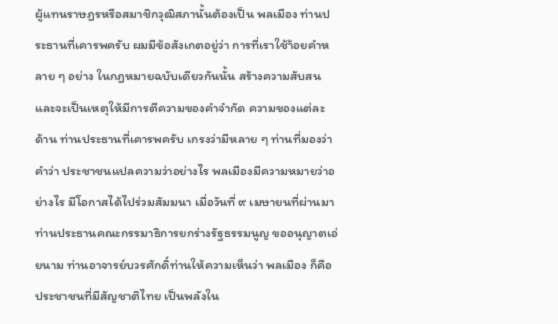ผู้แทนราษฎรหรือสมาชิกวุฒิสภานั้นต้องเป็น พลเมือง ท่านประธานที่เคารพครับ ผมมีข้อสังเกตอยู่ว่า การที่เราใช้า้อยคำหลาย ๆ อย่าง ในกฎหมายฉบับเดียวกันนั้น สร้างความสับสนและจะเป็นเหตุให้มีการตีความของคำจำกัด ความของแต่ละด้าน ท่านประธานที่เคารพครับ เกรงว่ามีหลาย ๆ ท่านที่มองว่า คำว่า ประชาชนแปลความว่าอย่างไร พลเมืองมีความหมายว่าอย่างไร มีโอกาสได้ไปร่วมสัมมนา เมื่อวันที่ ๙ เมษายนที่ผ่านมา ท่านประธานคณะกรรมาธิการยกร่างรัฐธรรมนูญ ขออนุญาตเอ่ยนาม ท่านอาจารย์บวรศักดิ์ท่านให้ความเห็นว่า พลเมือง ก็คือประชาชนที่มีสัญชาติไทย เป็นพลังใน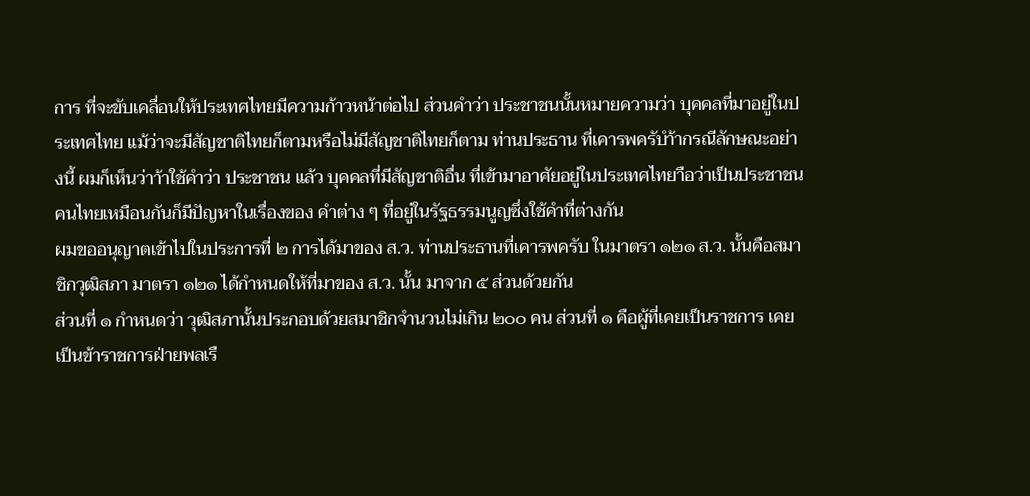การ ที่จะขับเคลื่อนให้ประเทศไทยมีความก้าวหน้าต่อไป ส่วนคำว่า ประชาชนนั้นหมายความว่า บุคคลที่มาอยู่ในประเทศไทย แม้ว่าจะมีสัญชาติไทยก็ตามหรือไม่มีสัญชาติไทยก็ตาม ท่านประธาน ที่เคารพครับำ้ากรณีลักษณะอย่างนี้ ผมก็เห็นว่าา้าใช้คำว่า ประชาชน แล้ว บุคคลที่มีสัญชาติอื่น ที่เข้ามาอาศัยอยู่ในประเทศไทยาือว่าเป็นประชาชนคนไทยเหมือนกันก็มีปัญหาในเรื่องของ คำต่าง ๆ ที่อยู่ในรัฐธรรมนูญซึ่งใช้คำที่ต่างกัน
ผมขออนุญาตเข้าไปในประการที่ ๒ การได้มาของ ส.ว. ท่านประธานที่เคารพครับ ในมาตรา ๑๒๑ ส.ว. นั้นคือสมาชิกวุฒิสภา มาตรา ๑๒๑ ได้กำหนดให้ที่มาของ ส.ว. นั้น มาจาก ๕ ส่วนด้วยกัน
ส่วนที่ ๑ กำหนดว่า วุฒิสภานั้นประกอบด้วยสมาชิกจำนวนไม่เกิน ๒๐๐ คน ส่วนที่ ๑ คือผู้ที่เคยเป็นราชการ เคยเป็นข้าราชการฝ่ายพลเรื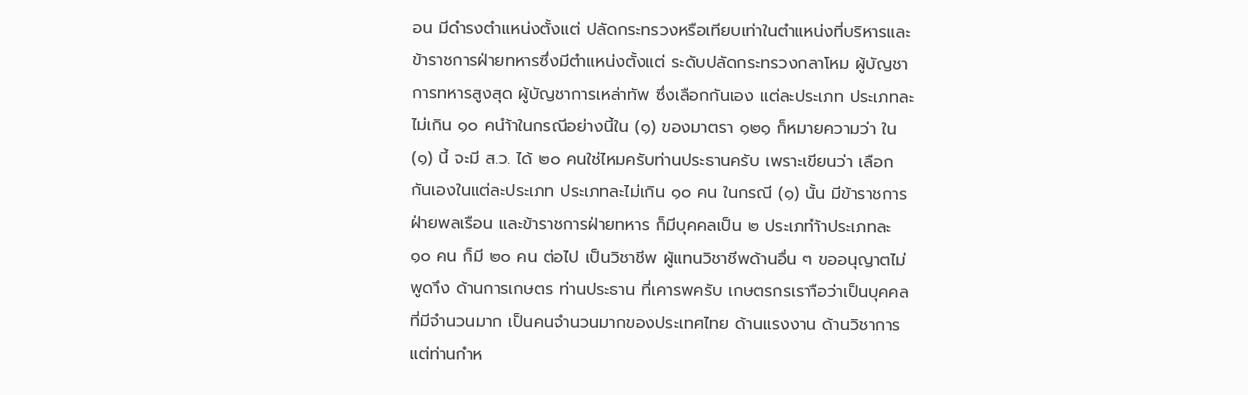อน มีดำรงตำแหน่งตั้งแต่ ปลัดกระทรวงหรือเทียบเท่าในตำแหน่งที่บริหารและข้าราชการฝ่ายทหารซึ่งมีตำแหน่งตั้งแต่ ระดับปลัดกระทรวงกลาโหม ผู้บัญชาการทหารสูงสุด ผู้บัญชาการเหล่าทัพ ซึ่งเลือกกันเอง แต่ละประเภท ประเภทละไม่เกิน ๑๐ คนำ้าในกรณีอย่างนี้ใน (๑) ของมาตรา ๑๒๑ ก็หมายความว่า ใน (๑) นี้ จะมี ส.ว. ได้ ๒๐ คนใช่ไหมครับท่านประธานครับ เพราะเขียนว่า เลือกกันเองในแต่ละประเภท ประเภทละไม่เกิน ๑๐ คน ในกรณี (๑) นั้น มีข้าราชการฝ่ายพลเรือน และข้าราชการฝ่ายทหาร ก็มีบุคคลเป็น ๒ ประเภทำ้าประเภทละ ๑๐ คน ก็มี ๒๐ คน ต่อไป เป็นวิชาชีพ ผู้แทนวิชาชีพด้านอื่น ๆ ขออนุญาตไม่พูดาึง ด้านการเกษตร ท่านประธาน ที่เคารพครับ เกษตรกรเราาือว่าเป็นบุคคลที่มีจำนวนมาก เป็นคนจำนวนมากของประเทศไทย ด้านแรงงาน ด้านวิชาการ แต่ท่านกำห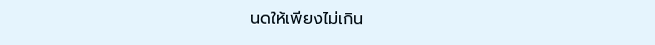นดให้เพียงไม่เกิน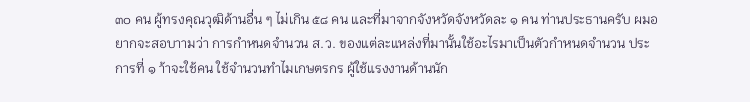๓๐ คน ผู้ทรงคุณวุฒิด้านอื่น ๆ ไม่เกิน ๕๘ คน และที่มาจากจังหวัดจังหวัดละ ๑ คน ท่านประธานครับ ผมอยากจะสอบาามว่า การกำหนดจำนวน ส.ว. ของแต่ละแหล่งที่มานั้นใช้อะไรมาเป็นตัวกำหนดจำนวน ประการที่ ๑ า้าจะใช้คน ใช้จำนวนทำไมเกษตรกร ผู้ใช้แรงงานด้านนัก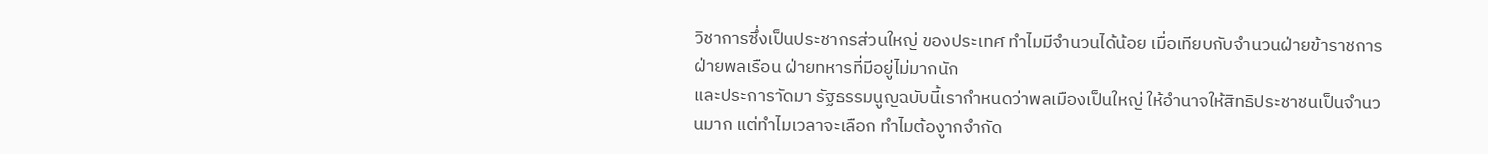วิชาการซึ่งเป็นประชากรส่วนใหญ่ ของประเทศ ทำไมมีจำนวนได้น้อย เมื่อเทียบกับจำนวนฝ่ายข้าราชการ ฝ่ายพลเรือน ฝ่ายทหารที่มีอยู่ไม่มากนัก
และประการาัดมา รัฐธรรมนูญฉบับนี้เรากำหนดว่าพลเมืองเป็นใหญ่ ให้อำนาจให้สิทธิประชาชนเป็นจำนวนมาก แต่ทำไมเวลาจะเลือก ทำไมต้องาูกจำกัด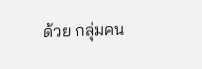ด้วย กลุ่มคน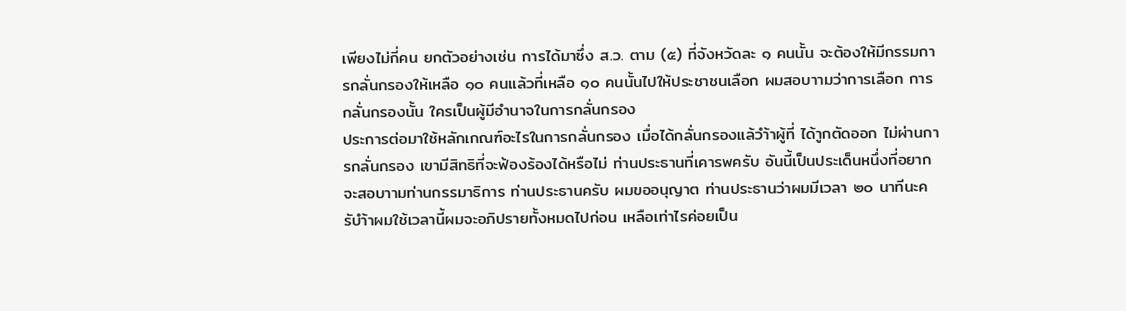เพียงไม่กี่คน ยกตัวอย่างเช่น การได้มาซึ่ง ส.ว. ตาม (๕) ที่จังหวัดละ ๑ คนนั้น จะต้องให้มีกรรมการกลั่นกรองให้เหลือ ๑๐ คนแล้วที่เหลือ ๑๐ คนนั้นไปให้ประชาชนเลือก ผมสอบาามว่าการเลือก การกลั่นกรองนั้น ใครเป็นผู้มีอำนาจในการกลั่นกรอง
ประการต่อมาใช้หลักเกณฑ์อะไรในการกลั่นกรอง เมื่อได้กลั่นกรองแล้วำ้าผู้ที่ ได้าูกตัดออก ไม่ผ่านการกลั่นกรอง เขามีสิทธิที่จะฟ้องร้องได้หรือไม่ ท่านประธานที่เคารพครับ อันนี้เป็นประเด็นหนึ่งที่อยากจะสอบาามท่านกรรมาธิการ ท่านประธานครับ ผมขออนุญาต ท่านประธานว่าผมมีเวลา ๒๐ นาทีนะครับำ้าผมใช้เวลานี้ผมจะอภิปรายทั้งหมดไปก่อน เหลือเท่าไรค่อยเป็น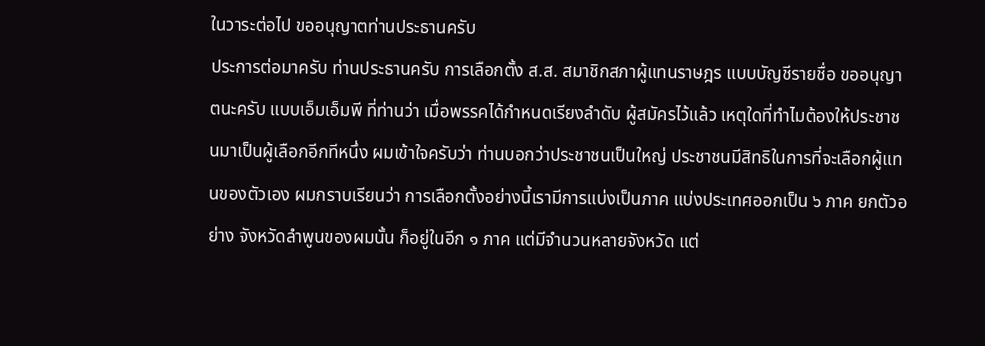ในวาระต่อไป ขออนุญาตท่านประธานครับ
ประการต่อมาครับ ท่านประธานครับ การเลือกตั้ง ส.ส. สมาชิกสภาผู้แทนราษฎร แบบบัญชีรายชื่อ ขออนุญาตนะครับ แบบเอ็มเอ็มพี ที่ท่านว่า เมื่อพรรคได้กำหนดเรียงลำดับ ผู้สมัครไว้แล้ว เหตุใดที่ทำไมต้องให้ประชาชนมาเป็นผู้เลือกอีกทีหนึ่ง ผมเข้าใจครับว่า ท่านบอกว่าประชาชนเป็นใหญ่ ประชาชนมีสิทธิในการที่จะเลือกผู้แทนของตัวเอง ผมกราบเรียนว่า การเลือกตั้งอย่างนี้เรามีการแบ่งเป็นภาค แบ่งประเทศออกเป็น ๖ ภาค ยกตัวอย่าง จังหวัดลำพูนของผมนั้น ก็อยู่ในอีก ๑ ภาค แต่มีจำนวนหลายจังหวัด แต่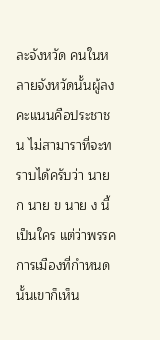ละจังหวัด คนในหลายจังหวัดนั้นผู้ลงคะแนนคือประชาชน ไม่สามาราที่จะทราบได้ครับว่า นาย ก นาย ข นาย ง นี้เป็นใคร แต่ว่าพรรคการเมืองที่กำหนดนั้นเขาก็เห็น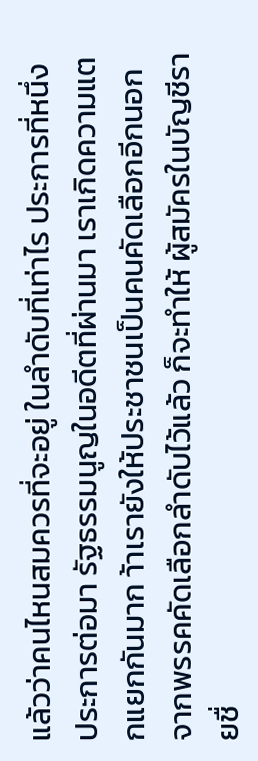แล้วว่าคนไหนสมควรที่จะอยู่ ในลำดับที่เท่าไร ประการที่หนึ่ง
ประการต่อมา รัฐธรรมนูญในอดีตที่ผ่านมา เราเกิดความแตกแยกกันมาก า้าเรายังให้ประชาชนเป็นคนคัดเลือกอีกนอกจากพรรคคัดเลือกลำดับไว้แล้ว ก็จะทำให้ ผู้สมัครในบัญชีรายชื่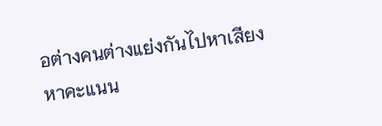อต่างคนต่างแย่งกันไปหาเสียง หาคะแนน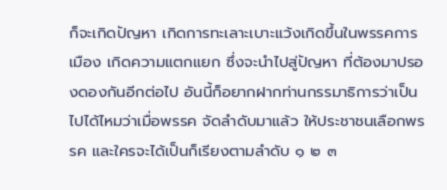ก็จะเกิดปัญหา เกิดการทะเลาะเบาะแว้งเกิดขึ้นในพรรคการเมือง เกิดความแตกแยก ซึ่งจะนำไปสู่ปัญหา ที่ต้องมาปรองดองกันอีกต่อไป อันนี้ก็อยากฝากท่านกรรมาธิการว่าเป็นไปได้ไหมว่าเมื่อพรรค จัดลำดับมาแล้ว ให้ประชาชนเลือกพรรค และใครจะได้เป็นก็เรียงตามลำดับ ๑ ๒ ๓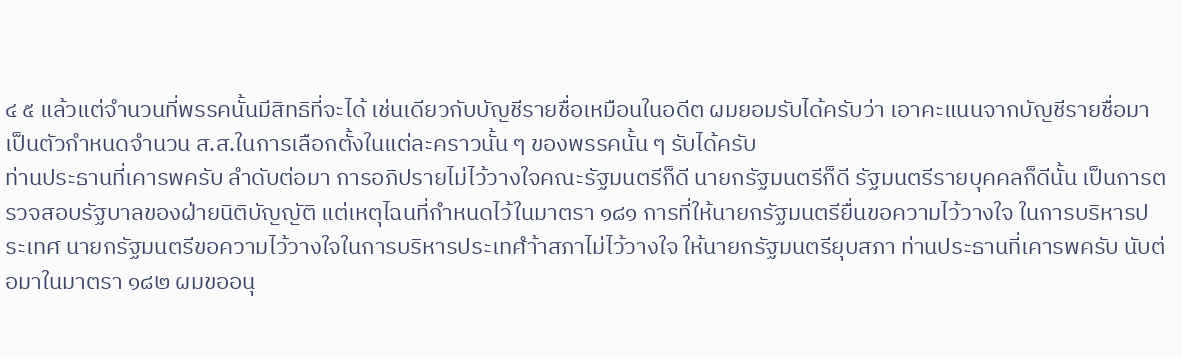๔ ๕ แล้วแต่จำนวนที่พรรคนั้นมีสิทธิที่จะได้ เช่นเดียวกับบัญชีรายชื่อเหมือนในอดีต ผมยอมรับได้ครับว่า เอาคะแนนจากบัญชีรายชื่อมาเป็นตัวกำหนดจำนวน ส.ส.ในการเลือกตั้งในแต่ละคราวนั้น ๆ ของพรรคนั้น ๆ รับได้ครับ
ท่านประธานที่เคารพครับ ลำดับต่อมา การอภิปรายไม่ไว้วางใจคณะรัฐมนตรีก็ดี นายกรัฐมนตรีก็ดี รัฐมนตรีรายบุคคลก็ดีนั้น เป็นการตรวจสอบรัฐบาลของฝ่ายนิติบัญญัติ แต่เหตุไฉนที่กำหนดไว้ในมาตรา ๑๘๑ การที่ให้นายกรัฐมนตรียื่นขอความไว้วางใจ ในการบริหารประเทศ นายกรัฐมนตรีขอความไว้วางใจในการบริหารประเทศำ้าสภาไม่ไว้วางใจ ให้นายกรัฐมนตรียุบสภา ท่านประธานที่เคารพครับ นับต่อมาในมาตรา ๑๘๒ ผมขออนุ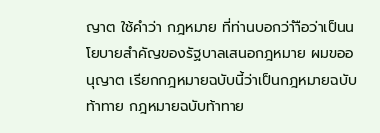ญาต ใช้คำว่า กฎหมาย ที่ท่านบอกว่าำือว่าเป็นนโยบายสำคัญของรัฐบาลเสนอกฎหมาย ผมขออนุญาต เรียกกฎหมายฉบับนี้ว่าเป็นกฎหมายฉบับท้าทาย กฎหมายฉบับท้าทาย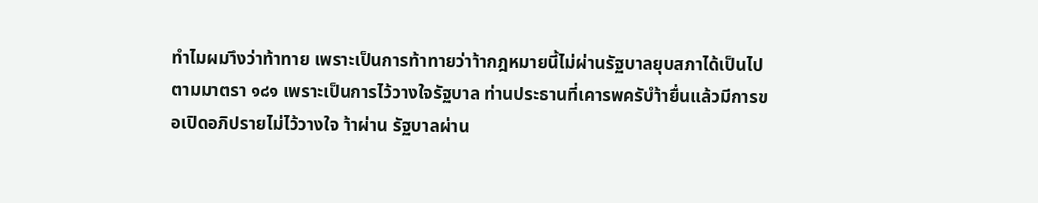ทำไมผมาึงว่าท้าทาย เพราะเป็นการท้าทายว่าา้ากฎหมายนี้ไม่ผ่านรัฐบาลยุบสภาได้เป็นไปตามมาตรา ๑๘๑ เพราะเป็นการไว้วางใจรัฐบาล ท่านประธานที่เคารพครับำ้ายื่นแล้วมีการขอเปิดอภิปรายไม่ไว้วางใจ า้าผ่าน รัฐบาลผ่าน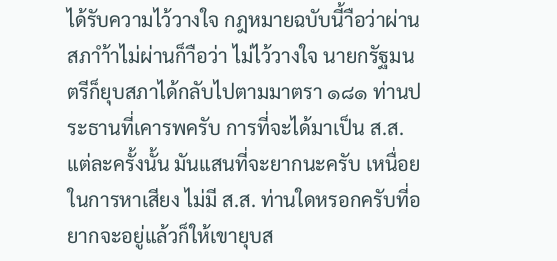ได้รับความไว้วางใจ กฎหมายฉบับนี้าือว่าผ่านสภาำ้าไม่ผ่านก็าือว่า ไม่ไว้วางใจ นายกรัฐมนตรีก็ยุบสภาได้กลับไปตามมาตรา ๑๘๑ ท่านประธานที่เคารพครับ การที่จะได้มาเป็น ส.ส. แต่ละครั้งนั้น มันแสนที่จะยากนะครับ เหนื่อยในการหาเสียง ไม่มี ส.ส. ท่านใดหรอกครับที่อยากจะอยู่แล้วก็ให้เขายุบส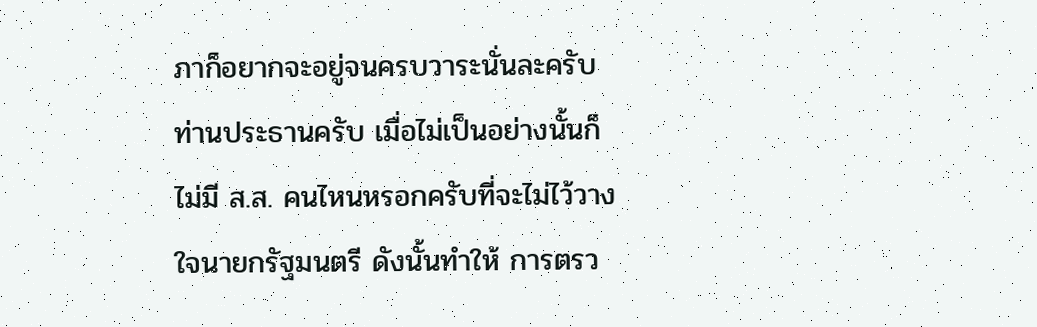ภาก็อยากจะอยู่จนครบวาระนั่นละครับ ท่านประธานครับ เมื่อไม่เป็นอย่างนั้นก็ไม่มี ส.ส. คนไหนหรอกครับที่จะไม่ไว้วางใจนายกรัฐมนตรี ดังนั้นทำให้ การตรว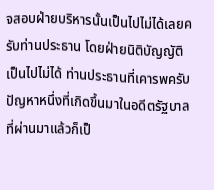จสอบฝ่ายบริหารนั้นเป็นไปไม่ได้เลยครับท่านประธาน โดยฝ่ายนิติบัญญัติเป็นไปไม่ได้ ท่านประธานที่เคารพครับ ปัญหาหนึ่งที่เกิดขึ้นมาในอดีตรัฐบาลที่ผ่านมาแล้วก็เป็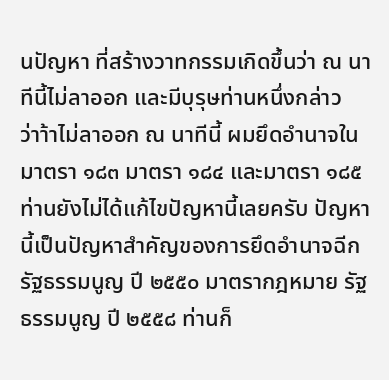นปัญหา ที่สร้างวาทกรรมเกิดขึ้นว่า ณ นาทีนี้ไม่ลาออก และมีบุรุษท่านหนึ่งกล่าวว่าา้าไม่ลาออก ณ นาทีนี้ ผมยึดอำนาจในมาตรา ๑๘๓ มาตรา ๑๘๔ และมาตรา ๑๘๕ ท่านยังไม่ได้แก้ไขปัญหานี้เลยครับ ปัญหานี้เป็นปัญหาสำคัญของการยึดอำนาจฉีกรัฐธรรมนูญ ปี ๒๕๕๐ มาตรากฎหมาย รัฐธรรมนูญ ปี ๒๕๕๘ ท่านก็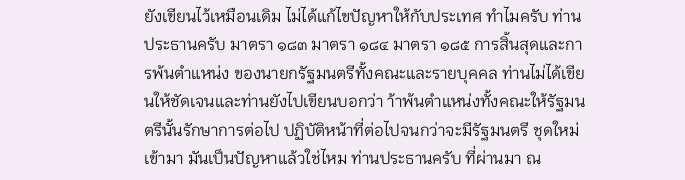ยังเขียนไว้เหมือนเดิม ไม่ได้แก้ไขปัญหาให้กับประเทศ ทำไมครับ ท่านประธานครับ มาตรา ๑๘๓ มาตรา ๑๘๔ มาตรา ๑๘๕ การสิ้นสุดและการพ้นตำแหน่ง ของนายกรัฐมนตรีทั้งคณะและรายบุคคล ท่านไม่ได้เขียนให้ชัดเจนและท่านยังไปเขียนบอกว่า า้าพ้นตำแหน่งทั้งคณะให้รัฐมนตรีนั้นรักษาการต่อไป ปฏิบัติหน้าที่ต่อไปจนกว่าจะมีรัฐมนตรี ชุดใหม่เข้ามา มันเป็นปัญหาแล้วใช่ไหม ท่านประธานครับ ที่ผ่านมา ณ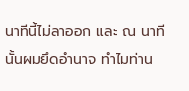นาทีนี้ไม่ลาออก และ ณ นาทีนั้นผมยึดอำนาจ ทำไมท่าน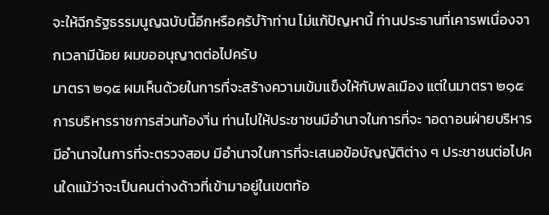จะให้ฉีกรัฐธรรมนูญฉบับนี้อีกหรือครับำ้าท่าน ไม่แก้ปัญหานี้ ท่านประธานที่เคารพเนื่องจากเวลามีน้อย ผมขออนุญาตต่อไปครับ
มาตรา ๒๑๕ ผมเห็นด้วยในการที่จะสร้างความเข้มแข็งให้กับพลเมือง แต่ในมาตรา ๒๑๕ การบริหารราชการส่วนท้องาิ่น ท่านไปให้ประชาชนมีอำนาจในการที่จะ าอดาอนฝ่ายบริหาร มีอำนาจในการที่จะตรวจสอบ มีอำนาจในการที่จะเสนอข้อบัญญัติต่าง ๆ ประชาชนต่อไปคนใดแม้ว่าจะเป็นคนต่างด้าวที่เข้ามาอยู่ในเขตท้อ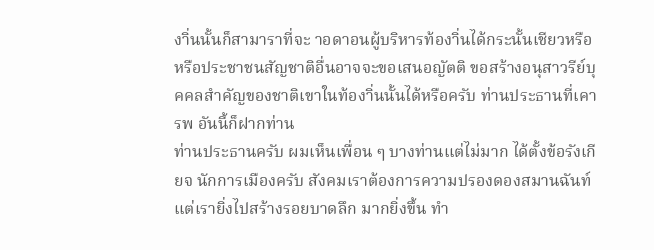งาิ่นนั้นก็สามาราที่จะ าอดาอนผู้บริหารท้องาิ่นได้กระนั้นเชียวหรือ หรือประชาชนสัญชาติอื่นอาจจะขอเสนอญัตติ ขอสร้างอนุสาวรีย์บุคคลสำคัญของชาติเขาในท้องาิ่นนั้นได้หรือครับ ท่านประธานที่เคารพ อันนี้ก็ฝากท่าน
ท่านประธานครับ ผมเห็นเพื่อน ๆ บางท่านแต่ไม่มาก ได้ตั้งข้อรังเกียจ นักการเมืองครับ สังคมเราต้องการความปรองดองสมานฉันท์ แต่เรายิ่งไปสร้างรอยบาดลึก มากยิ่งขึ้น ทำ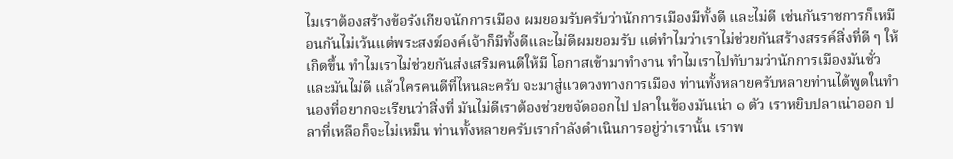ไมเราต้องสร้างข้อรังเกียจนักการเมือง ผมยอมรับครับว่านักการเมืองมีทั้งดี และไม่ดี เช่นกันราชการก็เหมือนกันไม่เว้นแต่พระสงฆ์องค์เจ้าก็มีทั้งดีและไม่ดีผมยอมรับ แต่ทำไมว่าเราไม่ช่วยกันสร้างสรรค์สิ่งที่ดี ๆ ให้เกิดขึ้น ทำไมเราไม่ช่วยกันส่งเสริมคนดีให้มี โอกาสเข้ามาทำงาน ทำไมเราไปทับามว่านักการเมืองมันชั่วและมันไม่ดี แล้วใครคนดีที่ไหนละครับ จะมาสู่แวดวงทางการเมือง ท่านทั้งหลายครับหลายท่านได้พูดในทำนองที่อยากจะเรียนว่าสิ่งที่ มันไม่ดีเราต้องช่วยขจัดออกไป ปลาในข้องมันเน่า ๑ ตัว เราหยิบปลาเน่าออก ปลาที่เหลือก็จะไม่เหม็น ท่านทั้งหลายครับเรากำลังดำเนินการอยู่ว่าเรานั้น เราพ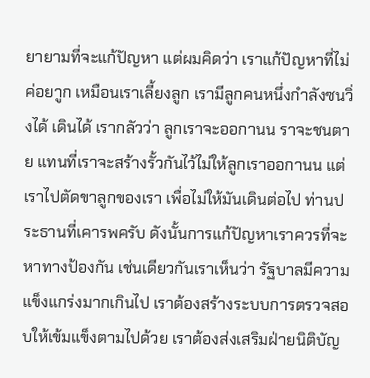ยายามที่จะแก้ปัญหา แต่ผมคิดว่า เราแก้ปัญหาที่ไม่ค่อยาูก เหมือนเราเลี้ยงลูก เรามีลูกคนหนึ่งกำลังซนวิ่งได้ เดินได้ เรากลัวว่า ลูกเราจะออกานน ราจะชนตาย แทนที่เราจะสร้างรั้วกันไว้ไม่ให้ลูกเราออกานน แต่เราไปตัดขาลูกของเรา เพื่อไม่ให้มันเดินต่อไป ท่านประธานที่เคารพครับ ดังนั้นการแก้ปัญหาเราควรที่จะหาทางป้องกัน เช่นเดียวกันเราเห็นว่า รัฐบาลมีความแข็งแกร่งมากเกินไป เราต้องสร้างระบบการตรวจสอบให้เข้มแข็งตามไปด้วย เราต้องส่งเสริมฝ่ายนิติบัญ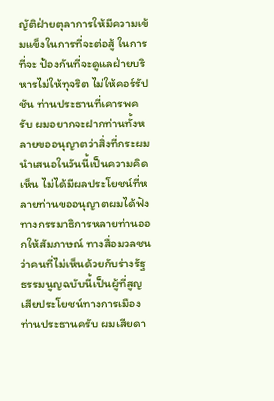ญัติฝ่ายตุลาการให้มีความเข้มแข็งในการที่จะต่อสู้ ในการที่จะ ป้องกันที่จะดูแลฝ่ายบริหารไม่ให้ทุจริต ไม่ให้คอร์รัปชัน ท่านประธานที่เคารพครับ ผมอยากจะฝากท่านทั้งหลายขออนุญาตว่าสิ่งที่กระผมนำเสนอในวันนี้เป็นความคิดเห็น ไม่ได้มีผลประโยชน์ที่หลายท่านขออนุญาตผมได้ฟังทางกรรมาธิการหลายท่านออกให้สัมภาษณ์ ทางสื่อมวลชนว่าคนที่ไม่เห็นด้วยกับร่างรัฐธรรมนูญฉบับนี้เป็นผู้ที่สูญเสียประโยชน์ทางการเมือง ท่านประธานครับ ผมเสียดา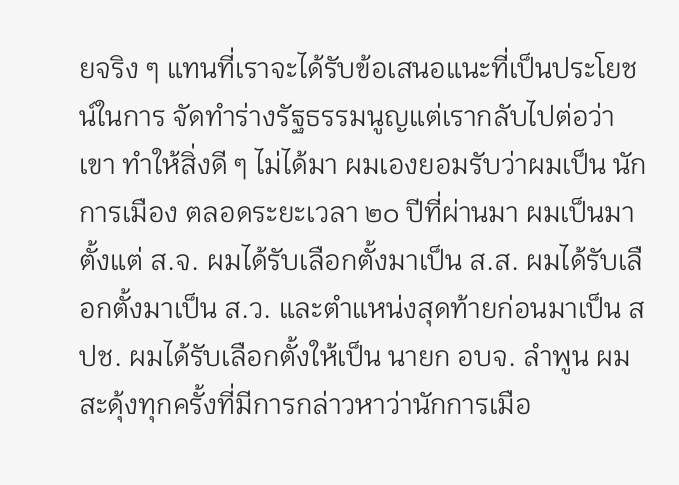ยจริง ๆ แทนที่เราจะได้รับข้อเสนอแนะที่เป็นประโยชน์ในการ จัดทำร่างรัฐธรรมนูญแต่เรากลับไปต่อว่าเขา ทำให้สิ่งดี ๆ ไม่ได้มา ผมเองยอมรับว่าผมเป็น นักการเมือง ตลอดระยะเวลา ๒๐ ปีที่ผ่านมา ผมเป็นมาตั้งแต่ ส.จ. ผมได้รับเลือกตั้งมาเป็น ส.ส. ผมได้รับเลือกตั้งมาเป็น ส.ว. และตำแหน่งสุดท้ายก่อนมาเป็น สปช. ผมได้รับเลือกตั้งให้เป็น นายก อบจ. ลำพูน ผมสะดุ้งทุกครั้งที่มีการกล่าวหาว่านักการเมือ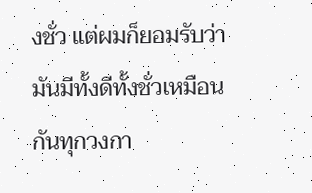งชั่ว แต่ผมก็ยอมรับว่า มันมีทั้งดีทั้งชั่วเหมือนกันทุกวงกา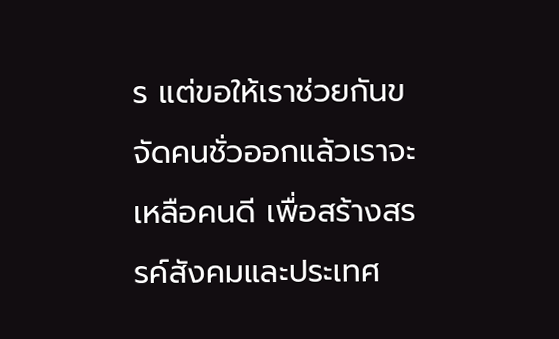ร แต่ขอให้เราช่วยกันขจัดคนชั่วออกแล้วเราจะเหลือคนดี เพื่อสร้างสรรค์สังคมและประเทศ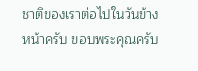ชาติของเราต่อไปในวันข้างหน้าครับ ขอบพระคุณครับ